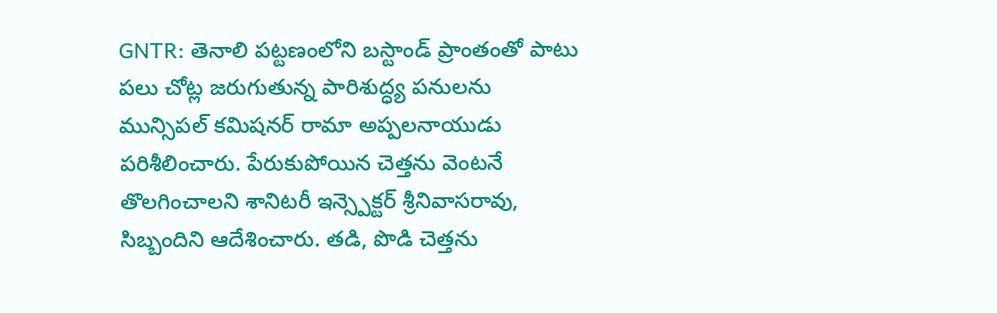GNTR: తెనాలి పట్టణంలోని బస్టాండ్ ప్రాంతంతో పాటు పలు చోట్ల జరుగుతున్న పారిశుద్ధ్య పనులను మున్సిపల్ కమిషనర్ రామా అప్పలనాయుడు పరిశీలించారు. పేరుకుపోయిన చెత్తను వెంటనే తొలగించాలని శానిటరీ ఇన్స్పెక్టర్ శ్రీనివాసరావు, సిబ్బందిని ఆదేశించారు. తడి, పొడి చెత్తను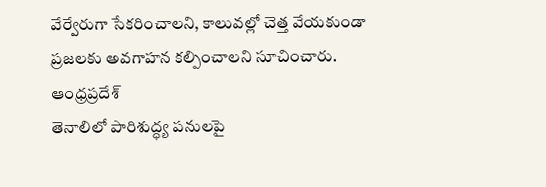వేర్వేరుగా సేకరించాలని, కాలువల్లో చెత్త వేయకుండా ప్రజలకు అవగాహన కల్పించాలని సూచించారు.
ఆంధ్రప్రదేశ్
తెనాలిలో పారిశుద్ధ్య పనులపై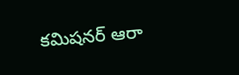కమిషనర్ ఆరా